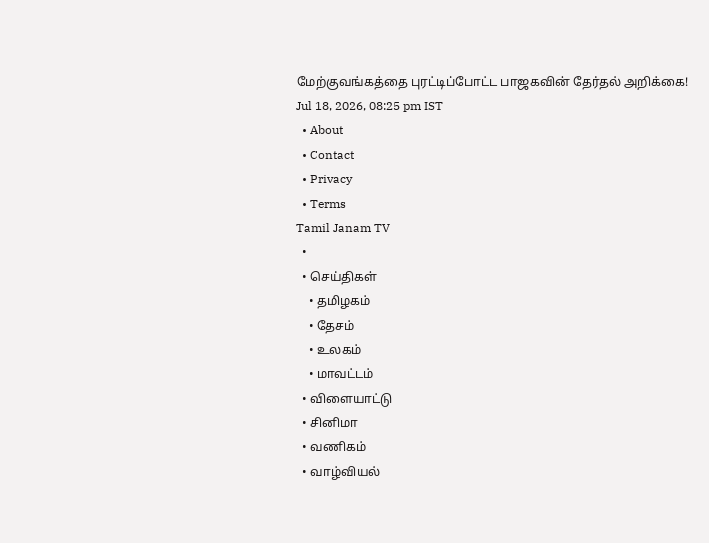மேற்குவங்கத்தை புரட்டிப்போட்ட பாஜகவின் தேர்தல் அறிக்கை!
Jul 18, 2026, 08:25 pm IST
  • About
  • Contact
  • Privacy
  • Terms
Tamil Janam TV
  •
  • செய்திகள்
    • தமிழகம்
    • தேசம்
    • உலகம்
    • மாவட்டம்
  • விளையாட்டு
  • சினிமா
  • வணிகம்
  • வாழ்வியல்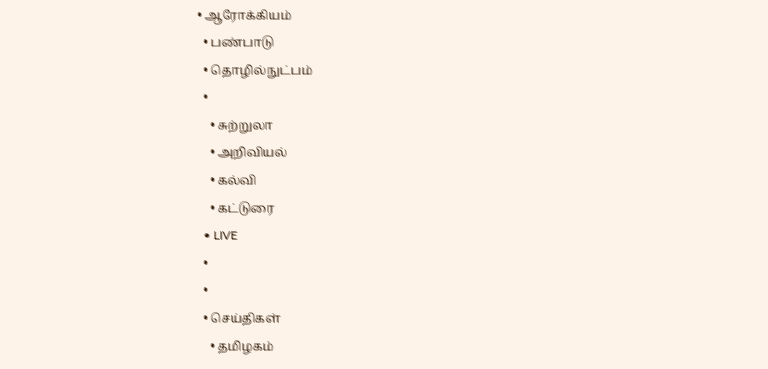• ஆரோக்கியம்
  • பண்பாடு
  • தொழில்நுட்பம்
  •
    • சுற்றுலா
    • அறிவியல்
    • கல்வி
    • கட்டுரை
  • LIVE
  •
  •
  • செய்திகள்
    • தமிழகம்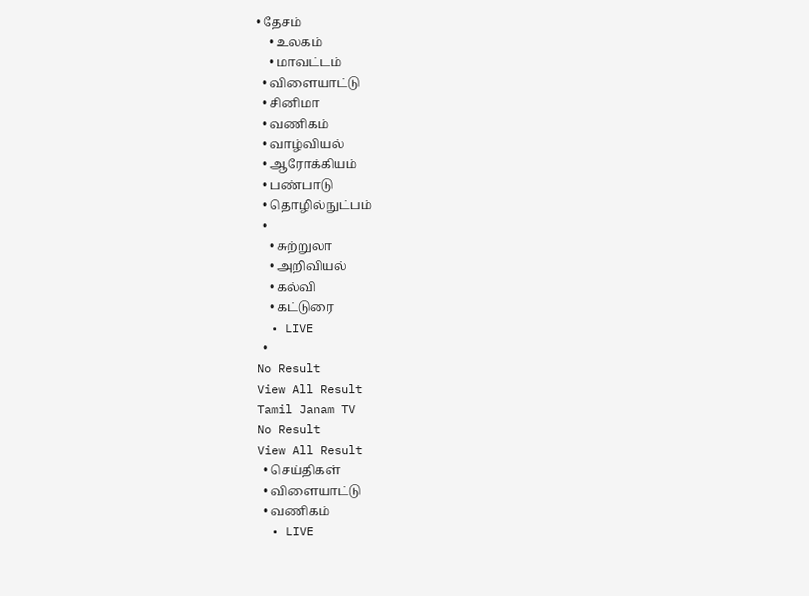• தேசம்
    • உலகம்
    • மாவட்டம்
  • விளையாட்டு
  • சினிமா
  • வணிகம்
  • வாழ்வியல்
  • ஆரோக்கியம்
  • பண்பாடு
  • தொழில்நுட்பம்
  •
    • சுற்றுலா
    • அறிவியல்
    • கல்வி
    • கட்டுரை
  • LIVE
  •
No Result
View All Result
Tamil Janam TV
No Result
View All Result
  • செய்திகள்
  • விளையாட்டு
  • வணிகம்
  • LIVE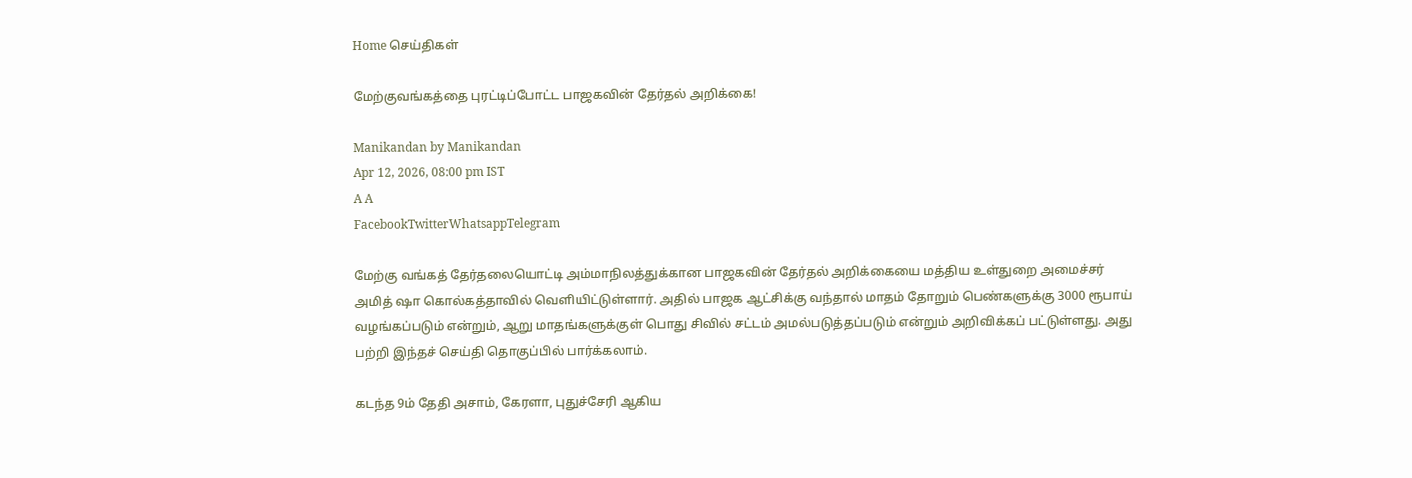Home செய்திகள்

மேற்குவங்கத்தை புரட்டிப்போட்ட பாஜகவின் தேர்தல் அறிக்கை!

Manikandan by Manikandan
Apr 12, 2026, 08:00 pm IST
A A
FacebookTwitterWhatsappTelegram

மேற்கு வங்கத் தேர்தலையொட்டி அம்மாநிலத்துக்கான பாஜகவின் தேர்தல் அறிக்கையை மத்திய உள்துறை அமைச்சர் அமித் ஷா கொல்கத்தாவில் வெளியிட்டுள்ளார். அதில் பாஜக ஆட்சிக்கு வந்தால் மாதம் தோறும் பெண்களுக்கு 3000 ரூபாய் வழங்கப்படும் என்றும், ஆறு மாதங்களுக்குள் பொது சிவில் சட்டம் அமல்படுத்தப்படும் என்றும் அறிவிக்கப் பட்டுள்ளது. அது பற்றி இந்தச் செய்தி தொகுப்பில் பார்க்கலாம்.

கடந்த 9ம் தேதி அசாம், கேரளா, புதுச்சேரி ஆகிய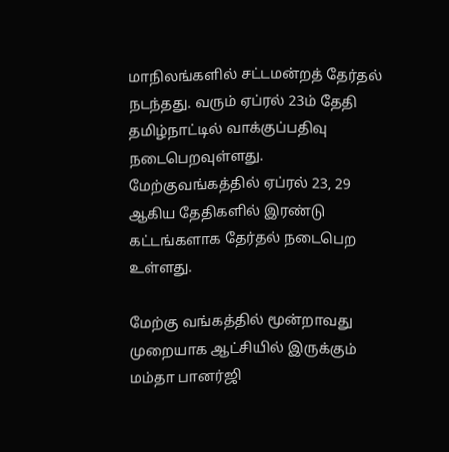மாநிலங்களில் சட்டமன்றத் தேர்தல் நடந்தது. வரும் ஏப்ரல் 23ம் தேதி தமிழ்நாட்டில் வாக்குப்பதிவு நடைபெறவுள்ளது. மேற்குவங்கத்தில் ஏப்ரல் 23, 29 ஆகிய தேதிகளில் இரண்டு கட்டங்களாக தேர்தல் நடைபெற உள்ளது.

மேற்கு வங்கத்தில் மூன்றாவது முறையாக ஆட்சியில் இருக்கும் மம்தா பானர்ஜி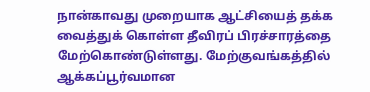நான்காவது முறையாக ஆட்சியைத் தக்க வைத்துக் கொள்ள தீவிரப் பிரச்சாரத்தை மேற்கொண்டுள்ளது. மேற்குவங்கத்தில் ஆக்கப்பூர்வமான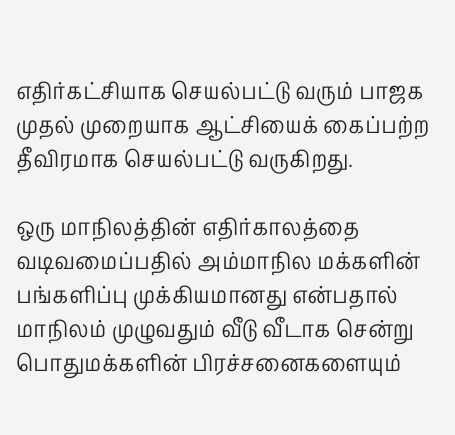எதிர்கட்சியாக செயல்பட்டு வரும் பாஜக முதல் முறையாக ஆட்சியைக் கைப்பற்ற தீவிரமாக செயல்பட்டு வருகிறது.

ஒரு மாநிலத்தின் எதிர்காலத்தை வடிவமைப்பதில் அம்மாநில மக்களின் பங்களிப்பு முக்கியமானது என்பதால் மாநிலம் முழுவதும் வீடு வீடாக சென்று பொதுமக்களின் பிரச்சனைகளையும்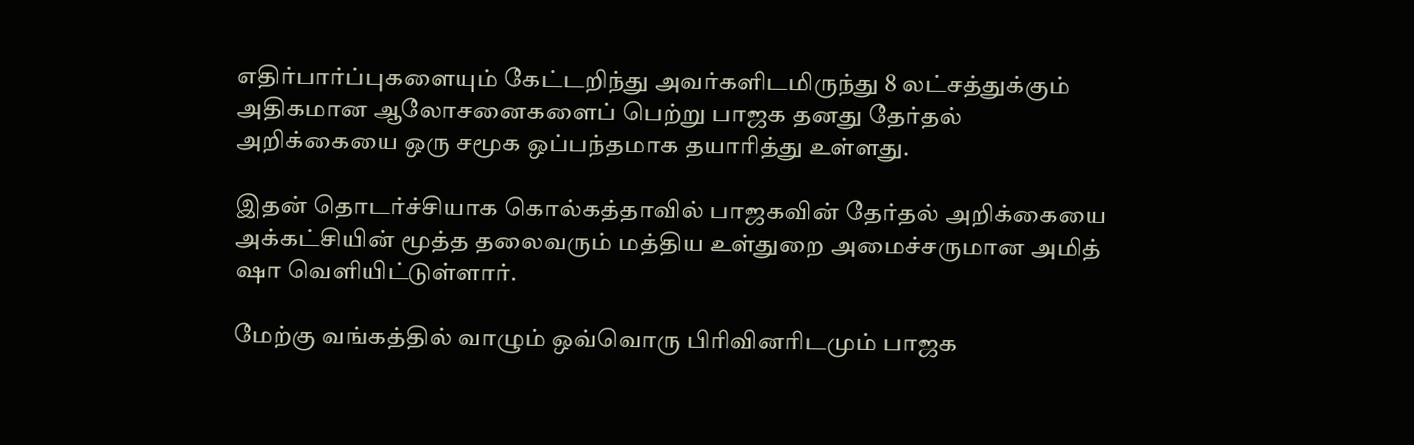எதிர்பார்ப்புகளையும் கேட்டறிந்து அவர்களிடமிருந்து 8 லட்சத்துக்கும் அதிகமான ஆலோசனைகளைப் பெற்று பாஜக தனது தேர்தல் அறிக்கையை ஒரு சமூக ஒப்பந்தமாக தயாரித்து உள்ளது.

இதன் தொடர்ச்சியாக கொல்கத்தாவில் பாஜகவின் தேர்தல் அறிக்கையை அக்கட்சியின் மூத்த தலைவரும் மத்திய உள்துறை அமைச்சருமான அமித் ஷா வெளியிட்டுள்ளார்.

மேற்கு வங்கத்தில் வாழும் ஒவ்வொரு பிரிவினரிடமும் பாஜக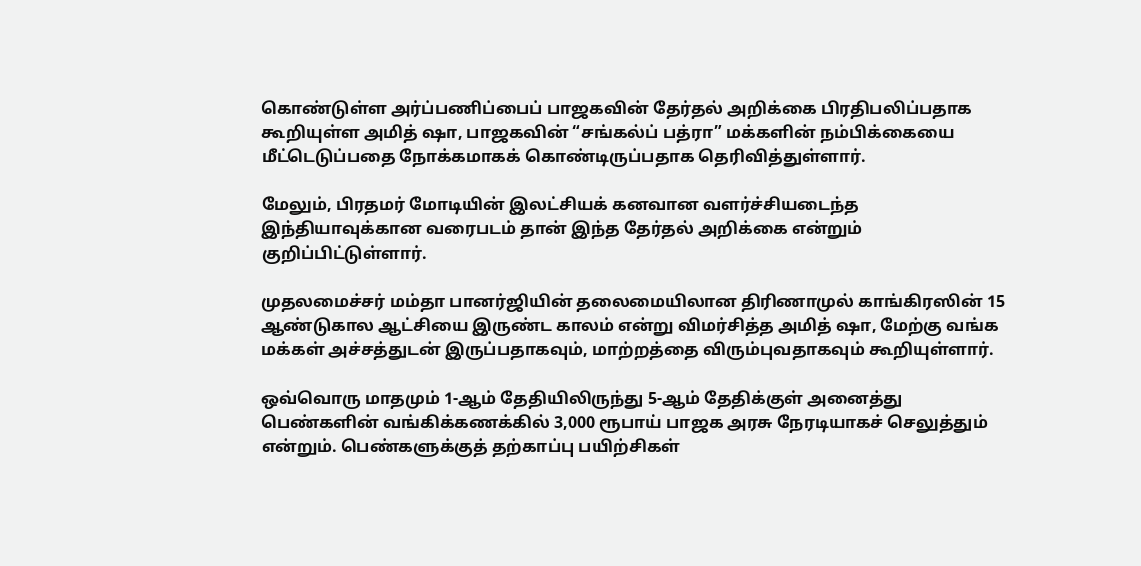கொண்டுள்ள அர்ப்பணிப்பைப் பாஜகவின் தேர்தல் அறிக்கை பிரதிபலிப்பதாக கூறியுள்ள அமித் ஷா, பாஜகவின் “சங்கல்ப் பத்ரா” மக்களின் நம்பிக்கையை மீட்டெடுப்பதை நோக்கமாகக் கொண்டிருப்பதாக தெரிவித்துள்ளார்.

மேலும், பிரதமர் மோடியின் இலட்சியக் கனவான வளர்ச்சியடைந்த இந்தியாவுக்கான வரைபடம் தான் இந்த தேர்தல் அறிக்கை என்றும் குறிப்பிட்டுள்ளார்.

முதலமைச்சர் மம்தா பானர்ஜியின் தலைமையிலான திரிணாமுல் காங்கிரஸின் 15 ஆண்டுகால ஆட்சியை இருண்ட காலம் என்று விமர்சித்த அமித் ஷா, மேற்கு வங்க மக்கள் அச்சத்துடன் இருப்பதாகவும், மாற்றத்தை விரும்புவதாகவும் கூறியுள்ளார்.

ஒவ்வொரு மாதமும் 1-ஆம் தேதியிலிருந்து 5-ஆம் தேதிக்குள் அனைத்து பெண்களின் வங்கிக்கணக்கில் 3,000 ரூபாய் பாஜக அரசு நேரடியாகச் செலுத்தும் என்றும். பெண்களுக்குத் தற்காப்பு பயிற்சிகள்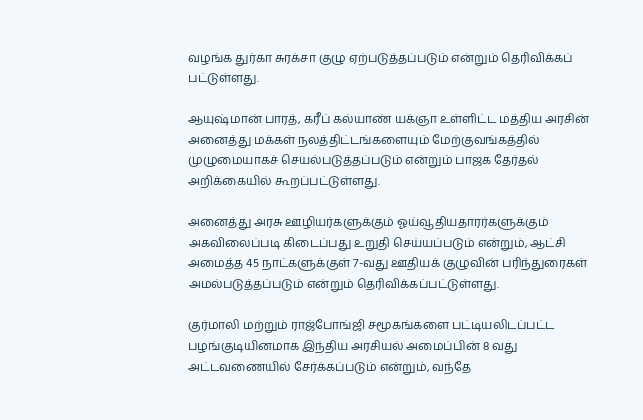வழங்க துர்கா சுரக்சா குழு ஏற்படுத்தப்படும் என்றும் தெரிவிக்கப் பட்டுள்ளது.

ஆயுஷ்மான் பாரத், கரீப் கல்யாண் யக்ஞா உள்ளிட்ட மத்திய அரசின் அனைத்து மக்கள் நலத்திட்டங்களையும் மேற்குவங்கத்தில் முழுமையாகச் செயல்படுத்தப்படும் என்றும் பாஜக தேர்தல் அறிக்கையில் கூறப்பட்டுள்ளது.

அனைத்து அரசு ஊழியர்களுக்கும் ஓய்வூதியதாரர்களுக்கும் அகவிலைப்படி கிடைப்பது உறுதி செய்யப்படும் என்றும், ஆட்சி அமைத்த 45 நாட்களுக்குள் 7-வது ஊதியக் குழுவின் பரிந்துரைகள் அமல்படுத்தப்படும் என்றும் தெரிவிக்கப்பட்டுள்ளது.

குர்மாலி மற்றும் ராஜ்போங்ஜி சமூகங்களை பட்டியலிடப்பட்ட பழங்குடியினமாக இந்திய அரசியல் அமைப்பின் 8 வது அட்டவணையில் சேர்க்கப்படும் என்றும், வந்தே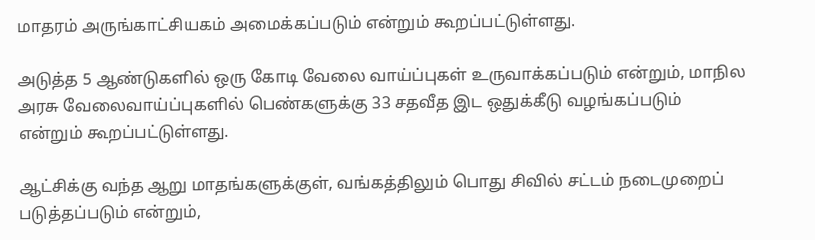மாதரம் அருங்காட்சியகம் அமைக்கப்படும் என்றும் கூறப்பட்டுள்ளது.

அடுத்த 5 ஆண்டுகளில் ஒரு கோடி வேலை வாய்ப்புகள் உருவாக்கப்படும் என்றும், மாநில அரசு வேலைவாய்ப்புகளில் பெண்களுக்கு 33 சதவீத இட ஒதுக்கீடு வழங்கப்படும் என்றும் கூறப்பட்டுள்ளது.

ஆட்சிக்கு வந்த ஆறு மாதங்களுக்குள், வங்கத்திலும் பொது சிவில் சட்டம் நடைமுறைப் படுத்தப்படும் என்றும்,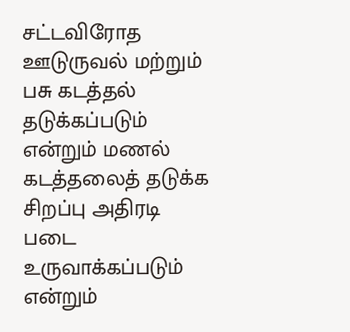சட்டவிரோத ஊடுருவல் மற்றும் பசு கடத்தல் தடுக்கப்படும் என்றும் மணல் கடத்தலைத் தடுக்க சிறப்பு அதிரடி படை உருவாக்கப்படும் என்றும்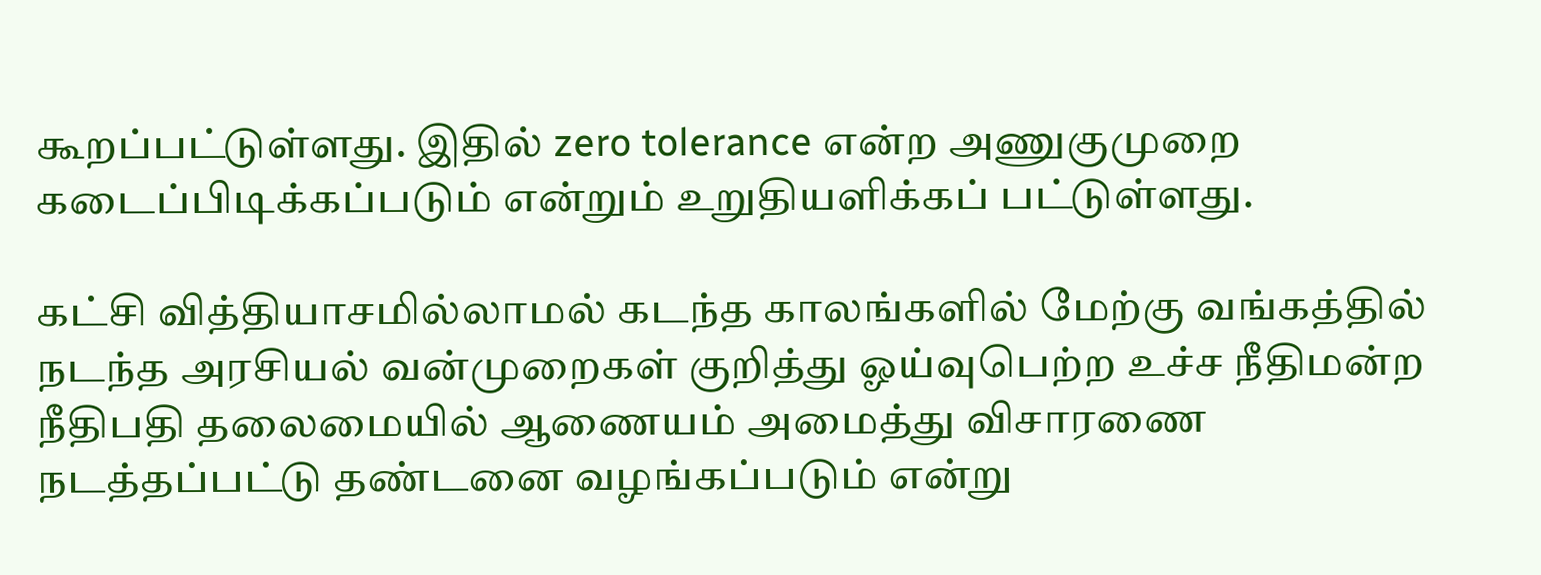கூறப்பட்டுள்ளது. இதில் zero tolerance என்ற அணுகுமுறை கடைப்பிடிக்கப்படும் என்றும் உறுதியளிக்கப் பட்டுள்ளது.

கட்சி வித்தியாசமில்லாமல் கடந்த காலங்களில் மேற்கு வங்கத்தில் நடந்த அரசியல் வன்முறைகள் குறித்து ஓய்வுபெற்ற உச்ச நீதிமன்ற நீதிபதி தலைமையில் ஆணையம் அமைத்து விசாரணை நடத்தப்பட்டு தண்டனை வழங்கப்படும் என்று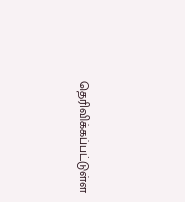தெரிவிக்கப்பட்டுள்ள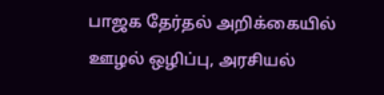பாஜக தேர்தல் அறிக்கையில் ஊழல் ஒழிப்பு, அரசியல்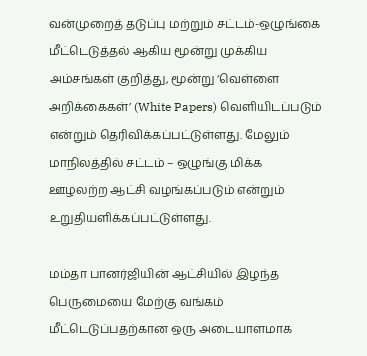வன்முறைத் தடுப்பு மற்றும் சட்டம்-ஒழுங்கை மீட்டெடுத்தல் ஆகிய மூன்று முக்கிய அம்சங்கள் குறித்து, மூன்று ‘வெள்ளை அறிக்கைகள்’ (White Papers) வெளியிடப்படும் என்றும் தெரிவிக்கப்பட்டுள்ளது. மேலும் மாநிலத்தில் சட்டம் – ஒழுங்கு மிக்க ஊழலற்ற ஆட்சி வழங்கப்படும் என்றும் உறுதியளிக்கப்பட்டுள்ளது.

மம்தா பானர்ஜியின் ஆட்சியில் இழந்த பெருமையை மேற்கு வங்கம் மீட்டெடுப்பதற்கான ஒரு அடையாளமாக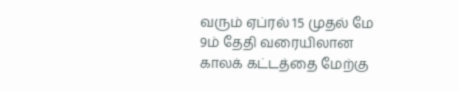வரும் ஏப்ரல் 15 முதல் மே 9ம் தேதி வரையிலான காலக் கட்டத்தை மேற்கு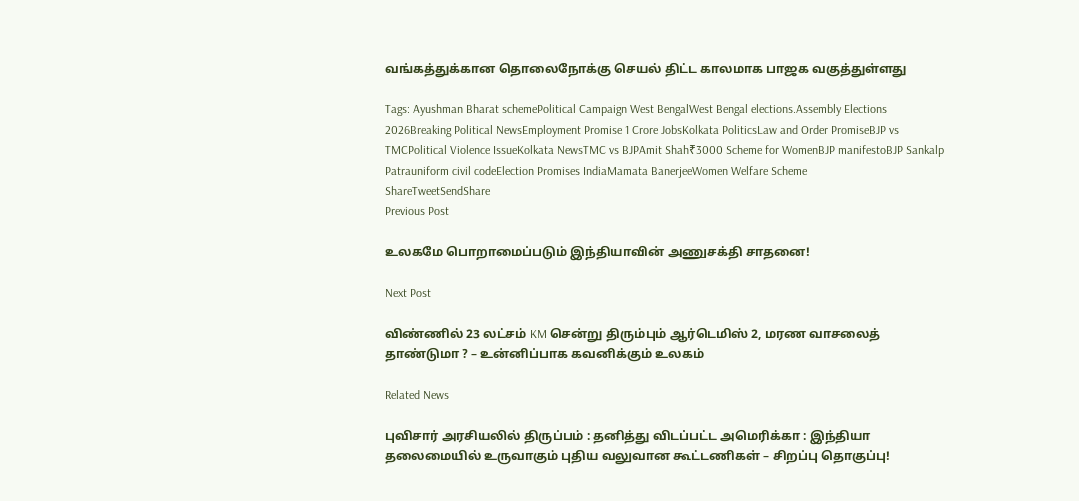வங்கத்துக்கான தொலைநோக்கு செயல் திட்ட காலமாக பாஜக வகுத்துள்ளது

Tags: Ayushman Bharat schemePolitical Campaign West BengalWest Bengal elections.Assembly Elections 2026Breaking Political NewsEmployment Promise 1 Crore JobsKolkata PoliticsLaw and Order PromiseBJP vs TMCPolitical Violence IssueKolkata NewsTMC vs BJPAmit Shah₹3000 Scheme for WomenBJP manifestoBJP Sankalp Patrauniform civil codeElection Promises IndiaMamata BanerjeeWomen Welfare Scheme
ShareTweetSendShare
Previous Post

உலகமே பொறாமைப்படும் இந்தியாவின் அணுசக்தி சாதனை!

Next Post

விண்ணில் 23 லட்சம் KM சென்று திரும்பும் ஆர்டெமிஸ் 2, மரண வாசலைத் தாண்டுமா ? – உன்னிப்பாக கவனிக்கும் உலகம்

Related News

புவிசார் அரசியலில் திருப்பம் : தனித்து விடப்பட்ட அமெரிக்கா : இந்தியா தலைமையில் உருவாகும் புதிய வலுவான கூட்டணிகள் – சிறப்பு தொகுப்பு!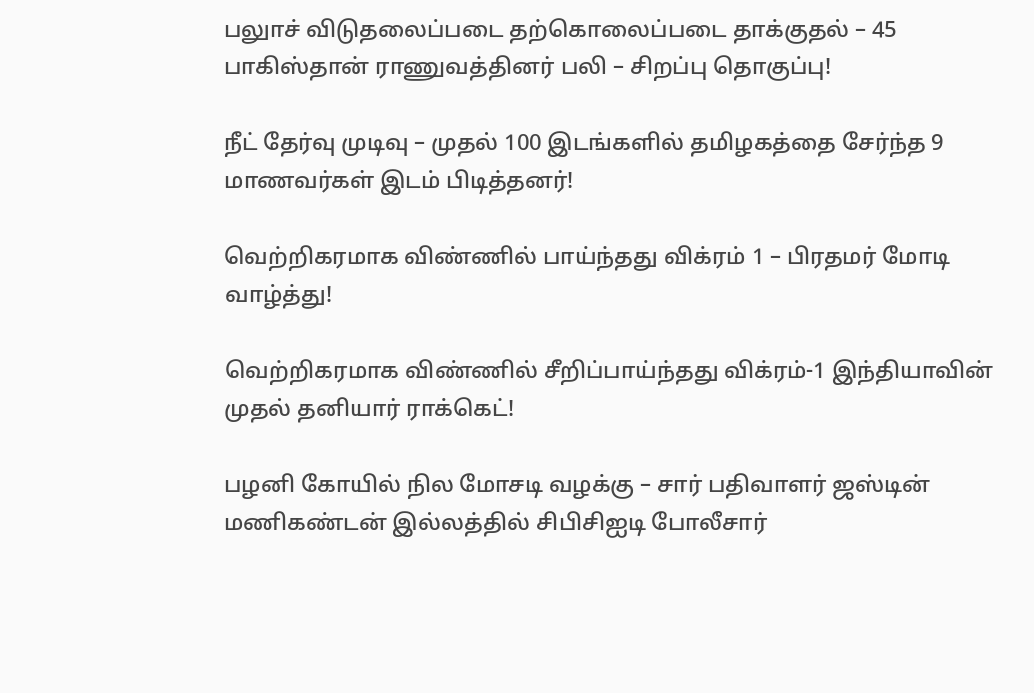பலுாச் விடுதலைப்படை தற்கொலைப்படை தாக்குதல் – 45 பாகிஸ்தான் ராணுவத்தினர் பலி – சிறப்பு தொகுப்பு!

நீட் தேர்வு முடிவு – முதல் 100 இடங்களில் தமிழகத்தை சேர்ந்த 9 மாணவர்கள் இடம் பிடித்தனர்!

வெற்றிகரமாக விண்ணில் பாய்ந்தது விக்ரம் 1 – பிரதமர் மோடி வாழ்த்து!

வெற்றிகரமாக விண்ணில் சீறிப்பாய்ந்தது விக்ரம்-1 இந்தியாவின் முதல் தனியார் ராக்கெட்!

பழனி கோயில் நில மோசடி வழக்கு – சார் பதிவாளர் ஜஸ்டின் மணிகண்டன் இல்லத்தில் சிபிசிஐடி போலீசார்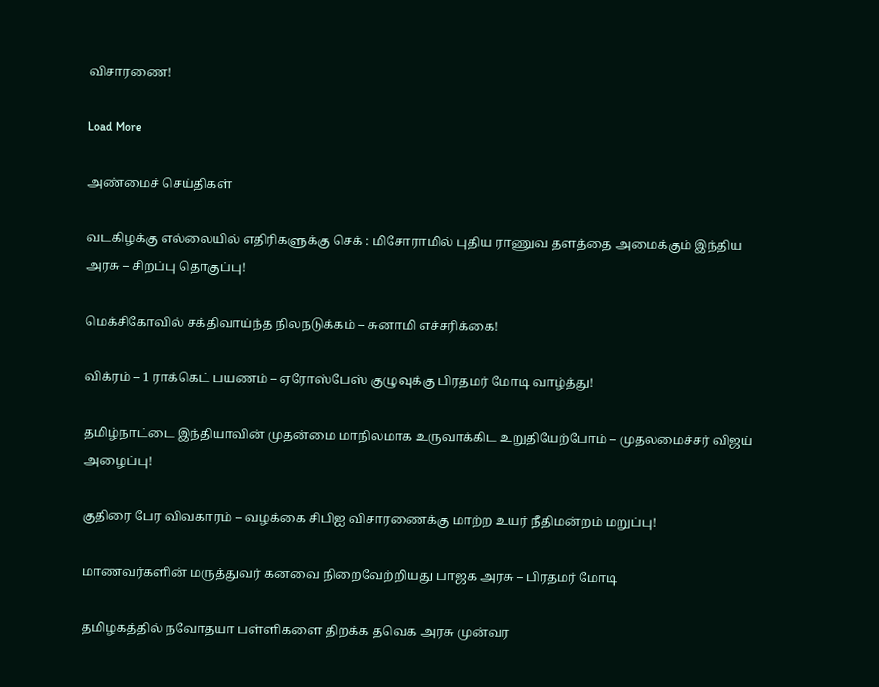விசாரணை!

Load More

அண்மைச் செய்திகள்

வடகிழக்கு எல்லையில் எதிரிகளுக்கு செக் : மிசோராமில் புதிய ராணுவ தளத்தை அமைக்கும் இந்திய அரசு – சிறப்பு தொகுப்பு!

மெக்சிகோவில் சக்திவாய்ந்த நிலநடுக்கம் – சுனாமி எச்சரிக்கை!

விக்ரம் – 1 ராக்கெட் பயணம் – ஏரோஸ்பேஸ் குழுவுக்கு பிரதமர் மோடி வாழ்த்து!

தமிழ்நாட்டை இந்தியாவின் முதன்மை மாநிலமாக உருவாக்கிட உறுதியேற்போம் – முதலமைச்சர் விஜய் அழைப்பு!

குதிரை பேர விவகாரம் – வழக்கை சிபிஐ விசாரணைக்கு மாற்ற உயர் நீதிமன்றம் மறுப்பு!

மாணவர்களின் மருத்துவர் கனவை நிறைவேற்றியது பாஜக அரசு – பிரதமர் மோடி

தமிழகத்தில் நவோதயா பள்ளிகளை திறக்க தவெக அரசு முன்வர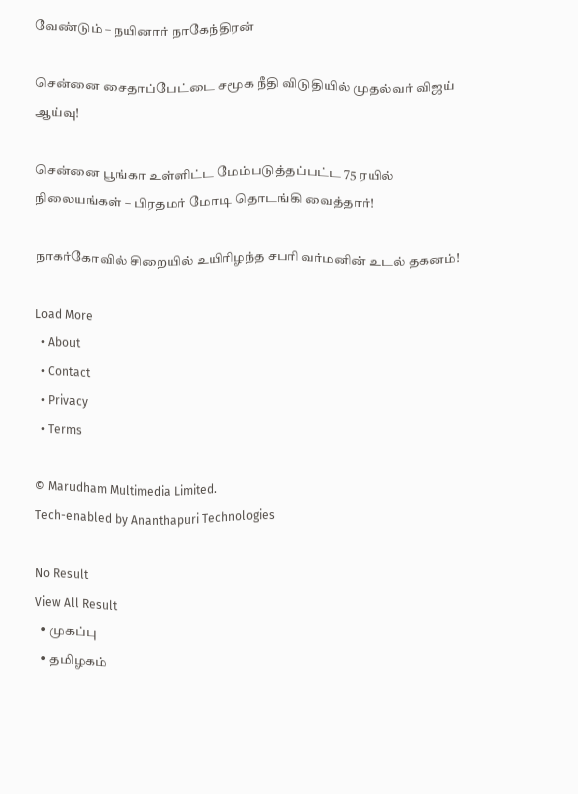வேண்டும் – நயினார் நாகேந்திரன்

சென்னை சைதாப்பேட்டை சமூக நீதி விடுதியில் முதல்வர் விஜய் ஆய்வு!

சென்னை பூங்கா உள்ளிட்ட மேம்படுத்தப்பட்ட 75 ரயில் நிலையங்கள் – பிரதமர் மோடி தொடங்கி வைத்தார்!

நாகர்கோவில் சிறையில் உயிரிழந்த சபரி வர்மனின் உடல் தகனம்!

Load More
  • About
  • Contact
  • Privacy
  • Terms

© Marudham Multimedia Limited.
Tech-enabled by Ananthapuri Technologies

No Result
View All Result
  • முகப்பு
  • தமிழகம்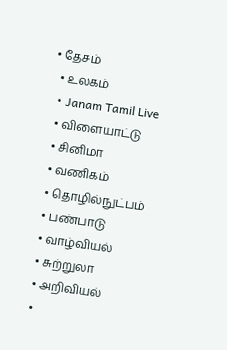• தேசம்
  • உலகம்
  • Janam Tamil Live
  • விளையாட்டு
  • சினிமா
  • வணிகம்
  • தொழில்நுட்பம்
  • பண்பாடு
  • வாழ்வியல்
  • சுற்றுலா
  • அறிவியல்
  •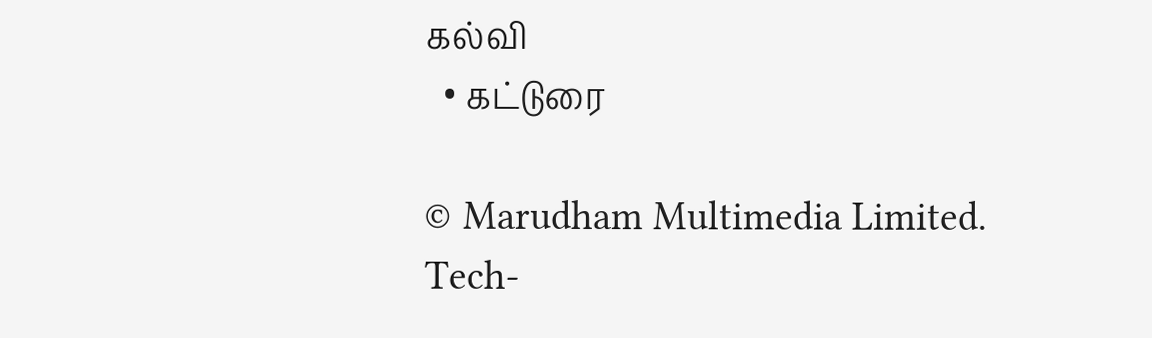கல்வி
  • கட்டுரை

© Marudham Multimedia Limited.
Tech-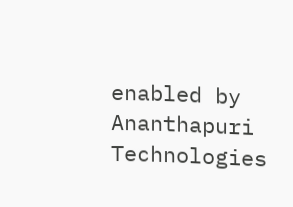enabled by Ananthapuri Technologies